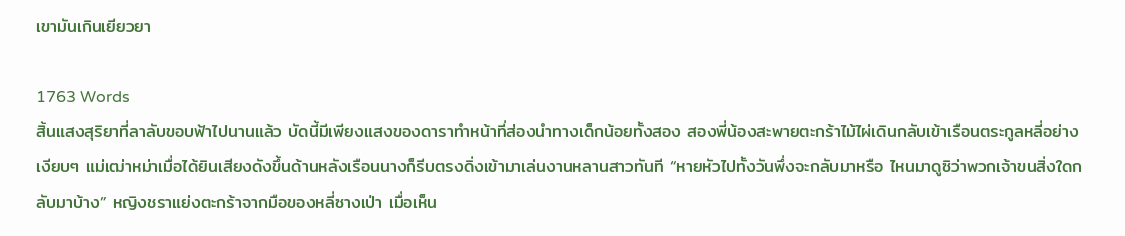เขามันเกินเยียวยา

1763 Words
สิ้นแสงสุริยาที่ลาลับขอบฟ้าไปนานแล้ว บัดนี้มีเพียงแสงของดาราทำหน้าที่ส่องนำทางเด็กน้อยทั้งสอง สองพี่น้องสะพายตะกร้าไม้ไผ่เดินกลับเข้าเรือนตระกูลหลี่อย่างเงียบๆ แม่เฒ่าหม่าเมื่อได้ยินเสียงดังขึ้นด้านหลังเรือนนางก็รีบตรงดิ่งเข้ามาเล่นงานหลานสาวทันที “หายหัวไปทั้งวันพึ่งจะกลับมาหรือ ไหนมาดูซิว่าพวกเจ้าขนสิ่งใดกลับมาบ้าง” หญิงชราแย่งตะกร้าจากมือของหลี่ซางเป่า เมื่อเห็น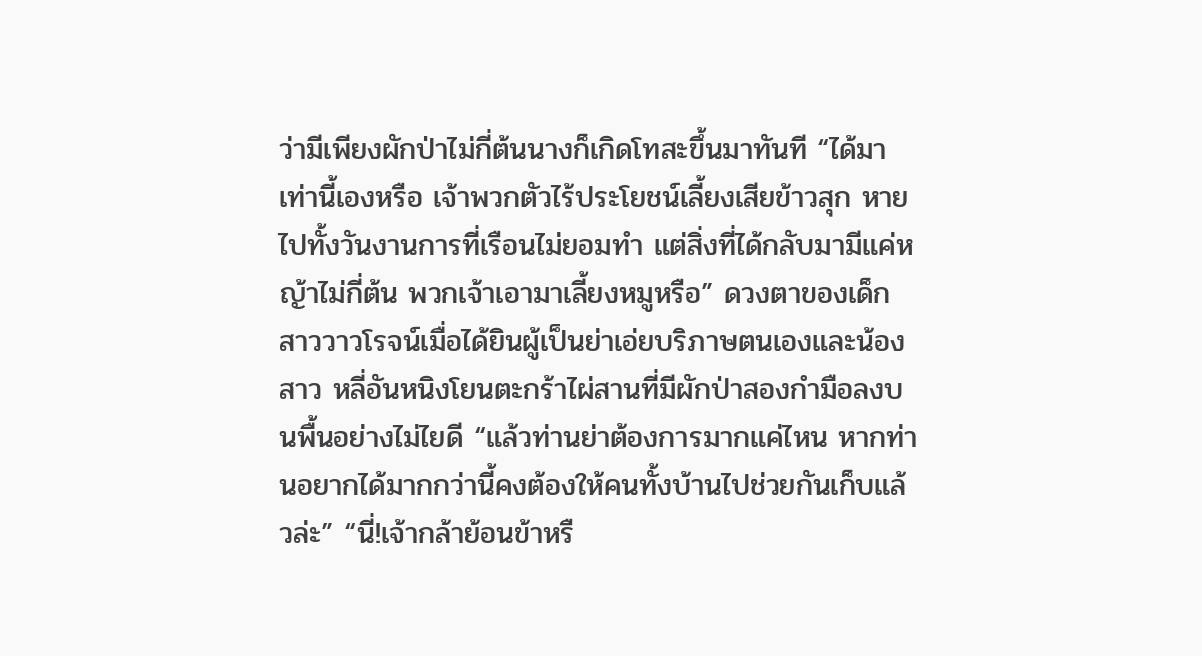ว่ามีเพียงผักป่าไม่กี่ต้นนางก็เกิดโทสะขึ้นมาทันที “ได้มาเท่านี้เองหรือ เจ้าพวกตัวไร้ประโยชน์เลี้ยงเสียข้าวสุก หายไปทั้งวันงานการที่เรือนไม่ยอมทำ แต่สิ่งที่ได้กลับมามีแค่หญ้าไม่กี่ต้น พวกเจ้าเอามาเลี้ยงหมูหรือ” ดวงตาของเด็กสาววาวโรจน์เมื่อได้ยินผู้เป็นย่าเอ่ยบริภาษตนเองและน้องสาว หลี่อันหนิงโยนตะกร้าไผ่สานที่มีผักป่าสองกำมือลงบนพื้นอย่างไม่ไยดี “แล้วท่านย่าต้องการมากแค่ไหน หากท่านอยากได้มากกว่านี้คงต้องให้คนทั้งบ้านไปช่วยกันเก็บแล้วล่ะ” “นี่!เจ้ากล้าย้อนข้าหรื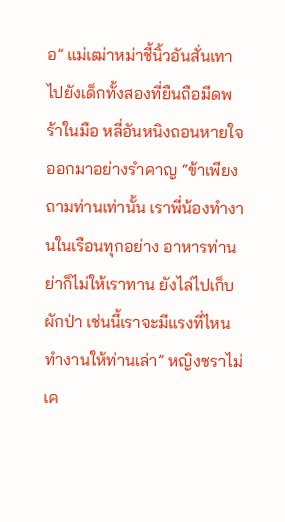อ” แม่เฒ่าหม่าชี้นิ้วอันสั่นเทาไปยังเด็กทั้งสองที่ยืนถือมีดพร้าในมือ หลี่อันหนิงถอนหายใจออกมาอย่างรำคาญ “ข้าเพียงถามท่านเท่านั้น เราพี่น้องทำงานในเรือนทุกอย่าง อาหารท่านย่าก็ไม่ให้เราทาน ยังไล่ไปเก็บผักป่า เช่นนี้เราจะมีแรงที่ไหนทำงานให้ท่านเล่า” หญิงชราไม่เค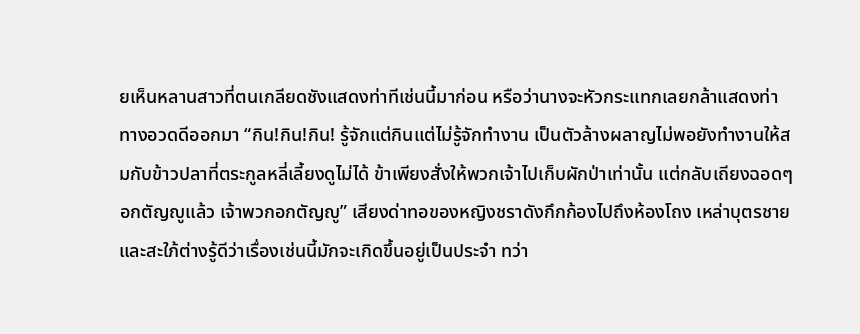ยเห็นหลานสาวที่ตนเกลียดชังแสดงท่าทีเช่นนี้มาก่อน หรือว่านางจะหัวกระแทกเลยกล้าแสดงท่าทางอวดดีออกมา “กิน!กิน!กิน! รู้จักแต่กินแต่ไม่รู้จักทำงาน เป็นตัวล้างผลาญไม่พอยังทำงานให้สมกับข้าวปลาที่ตระกูลหลี่เลี้ยงดูไม่ได้ ข้าเพียงสั่งให้พวกเจ้าไปเก็บผักป่าเท่านั้น แต่กลับเถียงฉอดๆ อกตัญญูแล้ว เจ้าพวกอกตัญญู” เสียงด่าทอของหญิงชราดังกึกก้องไปถึงห้องโถง เหล่าบุตรชายและสะใภ้ต่างรู้ดีว่าเรื่องเช่นนี้มักจะเกิดขึ้นอยู่เป็นประจำ ทว่า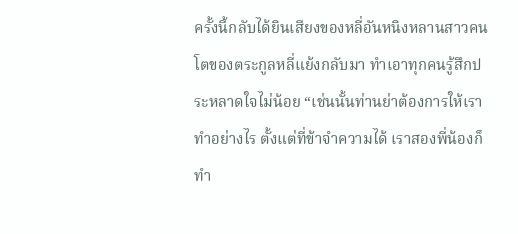ครั้งนี้กลับได้ยินเสียงของหลี่อันหนิงหลานสาวคนโตของตระกูลหลี่แย้งกลับมา ทำเอาทุกคนรู้สึกประหลาดใจไม่น้อย “เช่นนั้นท่านย่าต้องการให้เราทำอย่างไร ตั้งแต่ที่ข้าจำความได้ เราสองพี่น้องก็ทำ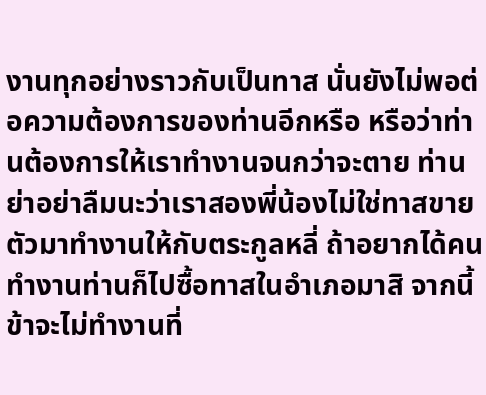งานทุกอย่างราวกับเป็นทาส นั่นยังไม่พอต่อความต้องการของท่านอีกหรือ หรือว่าท่านต้องการให้เราทำงานจนกว่าจะตาย ท่านย่าอย่าลืมนะว่าเราสองพี่น้องไม่ใช่ทาสขายตัวมาทำงานให้กับตระกูลหลี่ ถ้าอยากได้คนทำงานท่านก็ไปซื้อทาสในอำเภอมาสิ จากนี้ข้าจะไม่ทำงานที่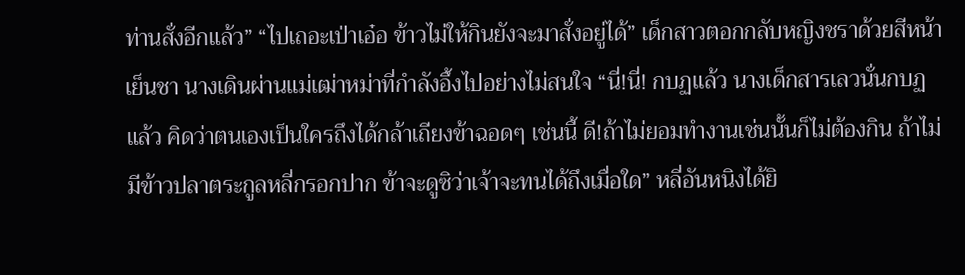ท่านสั่งอีกแล้ว” “ไปเถอะเป่าเอ๋อ ข้าวไม่ให้กินยังจะมาสั่งอยู่ได้” เด็กสาวตอกกลับหญิงชราด้วยสีหน้าเย็นชา นางเดินผ่านแม่เฒ่าหม่าที่กำลังอึ้งไปอย่างไม่สนใจ “นี่!นี่! กบฏแล้ว นางเด็กสารเลวนั่นกบฏแล้ว คิดว่าตนเองเป็นใครถึงได้กล้าเถียงข้าฉอดๆ เช่นนี้ ดี!ถ้าไม่ยอมทำงานเช่นนั้นก็ไม่ต้องกิน ถ้าไม่มีข้าวปลาตระกูลหลี่กรอกปาก ข้าจะดูซิว่าเจ้าจะทนได้ถึงเมื่อใด” หลี่อันหนิงได้ยิ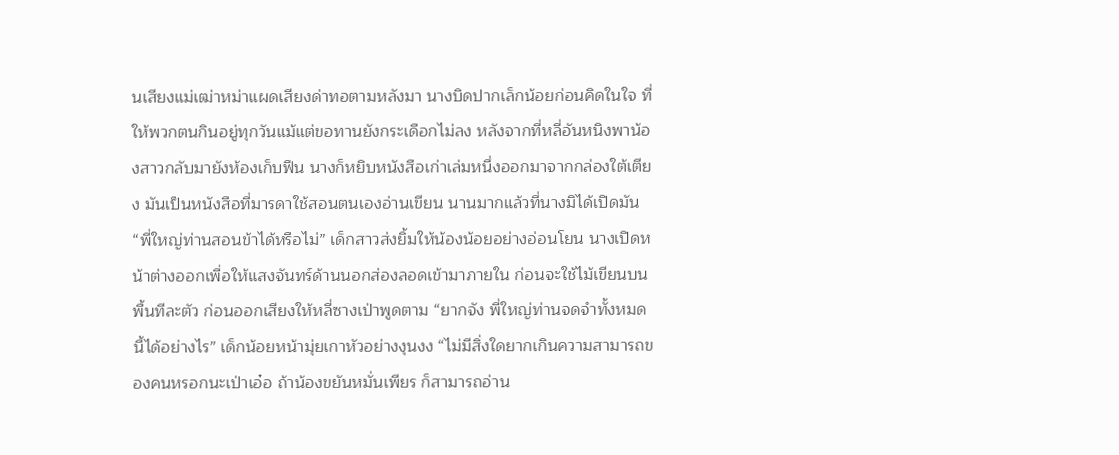นเสียงแม่เฒ่าหม่าแผดเสียงด่าทอตามหลังมา นางบิดปากเล็กน้อยก่อนคิดในใจ ที่ให้พวกตนกินอยู่ทุกวันแม้แต่ขอทานยังกระเดือกไม่ลง หลังจากที่หลี่อันหนิงพาน้องสาวกลับมายังห้องเก็บฟืน นางก็หยิบหนังสือเก่าเล่มหนึ่งออกมาจากกล่องใต้เตียง มันเป็นหนังสือที่มารดาใช้สอนตนเองอ่านเขียน นานมากแล้วที่นางมิได้เปิดมัน “พี่ใหญ่ท่านสอนข้าได้หรือไม่” เด็กสาวส่งยิ้มให้น้องน้อยอย่างอ่อนโยน นางเปิดหน้าต่างออกเพื่อให้แสงจันทร์ด้านนอกส่องลอดเข้ามาภายใน ก่อนจะใช้ไม้เขียนบนพื้นทีละตัว ก่อนออกเสียงให้หลี่ซางเป่าพูดตาม “ยากจัง พี่ใหญ่ท่านจดจำทั้งหมดนี้ได้อย่างไร” เด็กน้อยหน้ามุ่ยเกาหัวอย่างงุนงง “ไม่มีสิ่งใดยากเกินความสามารถของคนหรอกนะเป่าเอ๋อ ถ้าน้องขยันหมั่นเพียร ก็สามารถอ่าน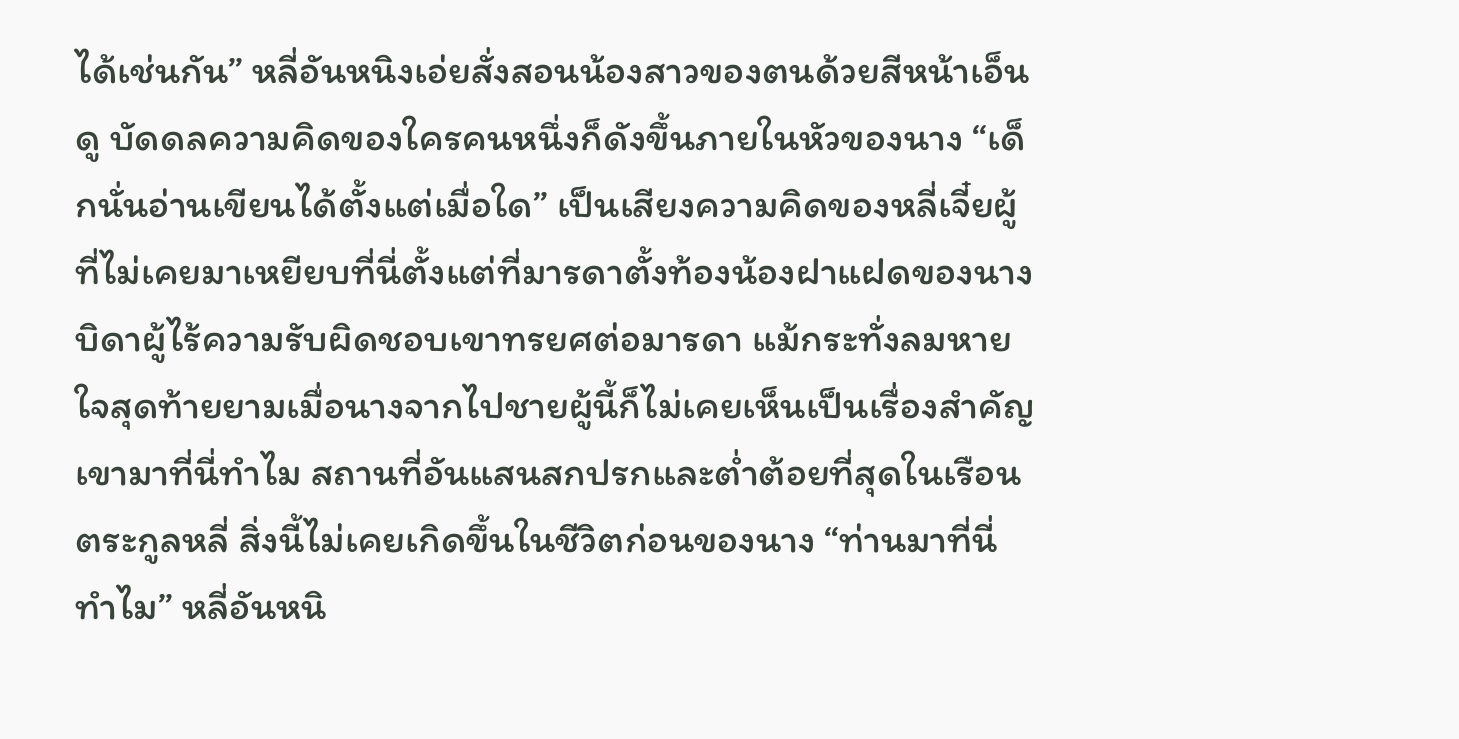ได้เช่นกัน” หลี่อันหนิงเอ่ยสั่งสอนน้องสาวของตนด้วยสีหน้าเอ็นดู บัดดลความคิดของใครคนหนึ่งก็ดังขึ้นภายในหัวของนาง “เด็กนั่นอ่านเขียนได้ตั้งแต่เมื่อใด” เป็นเสียงความคิดของหลี่เจี๋ยผู้ที่ไม่เคยมาเหยียบที่นี่ตั้งแต่ที่มารดาตั้งท้องน้องฝาแฝดของนาง บิดาผู้ไร้ความรับผิดชอบเขาทรยศต่อมารดา แม้กระทั่งลมหายใจสุดท้ายยามเมื่อนางจากไปชายผู้นี้ก็ไม่เคยเห็นเป็นเรื่องสำคัญ เขามาที่นี่ทำไม สถานที่อันแสนสกปรกและต่ำต้อยที่สุดในเรือนตระกูลหลี่ สิ่งนี้ไม่เคยเกิดขึ้นในชีวิตก่อนของนาง “ท่านมาที่นี่ทำไม” หลี่อันหนิ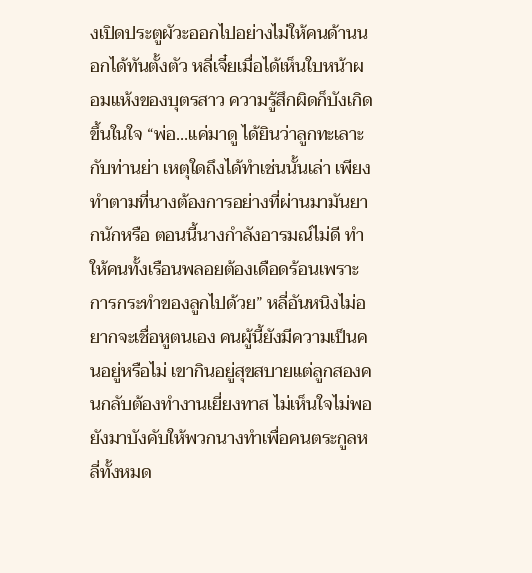งเปิดประตูผัวะออกไปอย่างไม่ให้คนด้านนอกได้ทันตั้งตัว หลี่เจี๋ยเมื่อได้เห็นใบหน้าผอมแห้งของบุตรสาว ความรู้สึกผิดก็บังเกิดขึ้นในใจ “พ่อ...แค่มาดู ได้ยินว่าลูกทะเลาะกับท่านย่า เหตุใดถึงได้ทำเช่นนั้นเล่า เพียงทำตามที่นางต้องการอย่างที่ผ่านมามันยากนักหรือ ตอนนี้นางกำลังอารมณ์ไม่ดี ทำให้คนทั้งเรือนพลอยต้องเดือดร้อนเพราะการกระทำของลูกไปด้วย” หลี่อันหนิงไม่อยากจะเชื่อหูตนเอง คนผู้นี้ยังมีความเป็นคนอยู่หรือไม่ เขากินอยู่สุขสบายแต่ลูกสองคนกลับต้องทำงานเยี่ยงทาส ไม่เห็นใจไม่พอยังมาบังคับให้พวกนางทำเพื่อคนตระกูลหลี่ทั้งหมด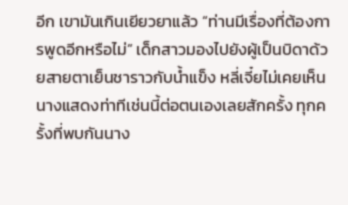อีก เขามันเกินเยียวยาแล้ว “ท่านมีเรื่องที่ต้องการพูดอีกหรือไม่” เด็กสาวมองไปยังผู้เป็นบิดาด้วยสายตาเย็นชาราวกับน้ำแข็ง หลี่เจี๋ยไม่เคยเห็นนางแสดงท่าทีเช่นนี้ต่อตนเองเลยสักครั้ง ทุกครั้งที่พบกันนาง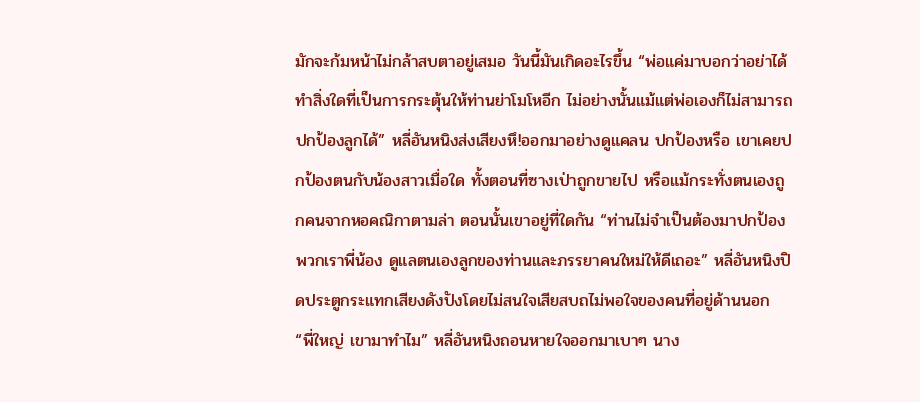มักจะก้มหน้าไม่กล้าสบตาอยู่เสมอ วันนี้มันเกิดอะไรขึ้น “พ่อแค่มาบอกว่าอย่าได้ทำสิ่งใดที่เป็นการกระตุ้นให้ท่านย่าโมโหอีก ไม่อย่างนั้นแม้แต่พ่อเองก็ไม่สามารถปกป้องลูกได้” หลี่อันหนิงส่งเสียงหึ!ออกมาอย่างดูแคลน ปกป้องหรือ เขาเคยปกป้องตนกับน้องสาวเมื่อใด ทั้งตอนที่ซางเป่าถูกขายไป หรือแม้กระทั่งตนเองถูกคนจากหอคณิกาตามล่า ตอนนั้นเขาอยู่ที่ใดกัน “ท่านไม่จำเป็นต้องมาปกป้องพวกเราพี่น้อง ดูแลตนเองลูกของท่านและภรรยาคนใหม่ให้ดีเถอะ” หลี่อันหนิงปิดประตูกระแทกเสียงดังปังโดยไม่สนใจเสียสบถไม่พอใจของคนที่อยู่ด้านนอก “พี่ใหญ่ เขามาทำไม” หลี่อันหนิงถอนหายใจออกมาเบาๆ นาง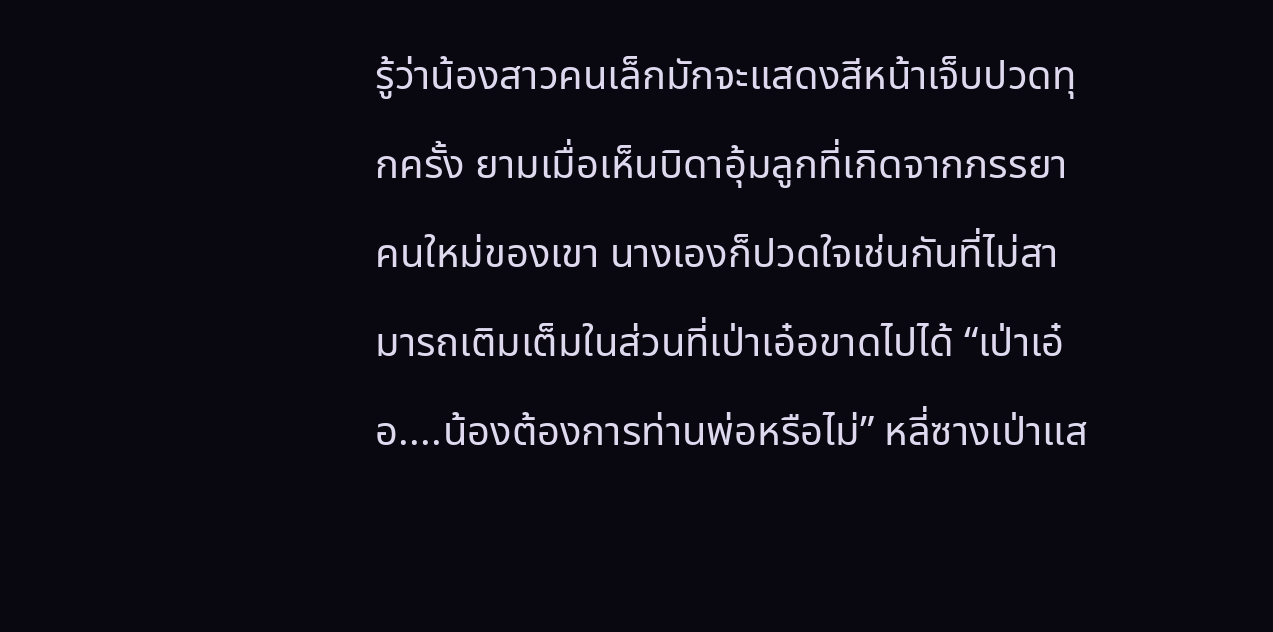รู้ว่าน้องสาวคนเล็กมักจะแสดงสีหน้าเจ็บปวดทุกครั้ง ยามเมื่อเห็นบิดาอุ้มลูกที่เกิดจากภรรยาคนใหม่ของเขา นางเองก็ปวดใจเช่นกันที่ไม่สามารถเติมเต็มในส่วนที่เป่าเอ๋อขาดไปได้ “เป่าเอ๋อ....น้องต้องการท่านพ่อหรือไม่” หลี่ซางเป่าแส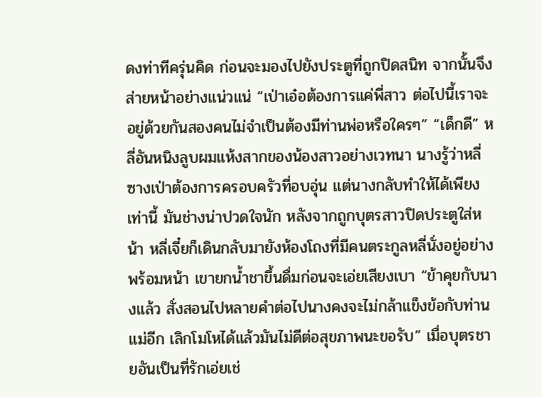ดงท่าทีครุ่นคิด ก่อนจะมองไปยังประตูที่ถูกปิดสนิท จากนั้นจึงส่ายหน้าอย่างแน่วแน่ “เป่าเอ๋อต้องการแค่พี่สาว ต่อไปนี้เราจะอยู่ด้วยกันสองคนไม่จำเป็นต้องมีท่านพ่อหรือใครๆ” “เด็กดี” หลี่อันหนิงลูบผมแห้งสากของน้องสาวอย่างเวทนา นางรู้ว่าหลี่ซางเป่าต้องการครอบครัวที่อบอุ่น แต่นางกลับทำให้ได้เพียงเท่านี้ มันช่างน่าปวดใจนัก หลังจากถูกบุตรสาวปิดประตูใส่หน้า หลี่เจี๋ยก็เดินกลับมายังห้องโถงที่มีคนตระกูลหลี่นั่งอยู่อย่างพร้อมหน้า เขายกน้ำชาขึ้นดื่มก่อนจะเอ่ยเสียงเบา “ข้าคุยกับนางแล้ว สั่งสอนไปหลายคำต่อไปนางคงจะไม่กล้าแข็งข้อกับท่านแม่อีก เลิกโมโหได้แล้วมันไม่ดีต่อสุขภาพนะขอรับ” เมื่อบุตรชายอันเป็นที่รักเอ่ยเช่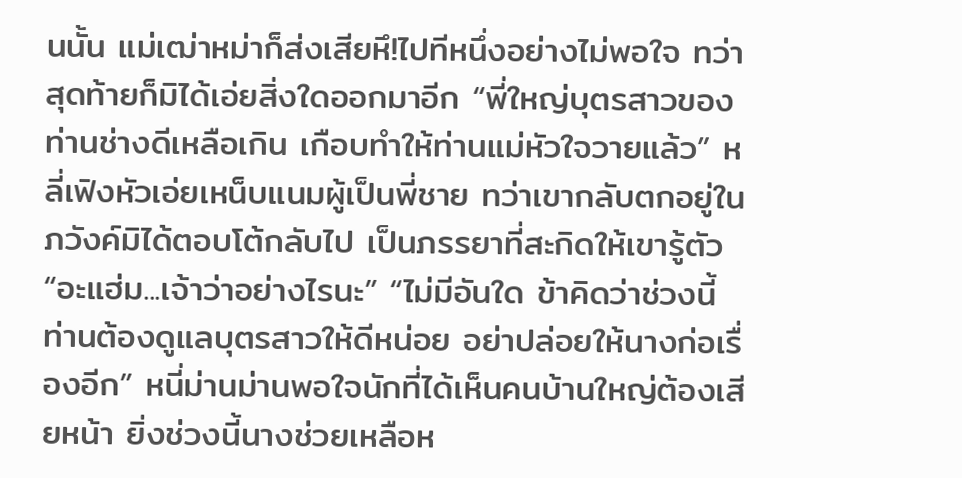นนั้น แม่เฒ่าหม่าก็ส่งเสียหึ!ไปทีหนึ่งอย่างไม่พอใจ ทว่าสุดท้ายก็มิได้เอ่ยสิ่งใดออกมาอีก “พี่ใหญ่บุตรสาวของท่านช่างดีเหลือเกิน เกือบทำให้ท่านแม่หัวใจวายแล้ว” หลี่เฟิงหัวเอ่ยเหน็บแนมผู้เป็นพี่ชาย ทว่าเขากลับตกอยู่ในภวังค์มิได้ตอบโต้กลับไป เป็นภรรยาที่สะกิดให้เขารู้ตัว “อะแฮ่ม...เจ้าว่าอย่างไรนะ” “ไม่มีอันใด ข้าคิดว่าช่วงนี้ท่านต้องดูแลบุตรสาวให้ดีหน่อย อย่าปล่อยให้นางก่อเรื่องอีก” หนี่ม่านม่านพอใจนักที่ได้เห็นคนบ้านใหญ่ต้องเสียหน้า ยิ่งช่วงนี้นางช่วยเหลือห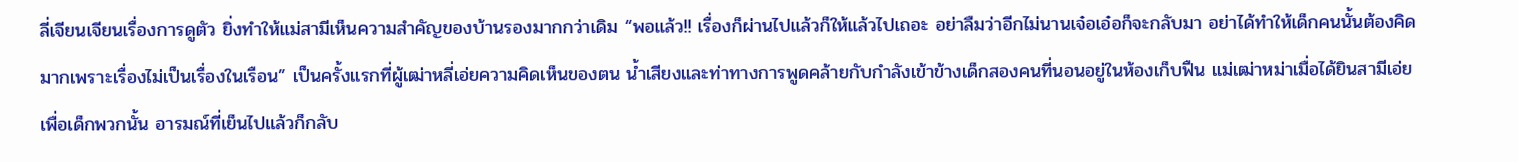ลี่เจียนเจียนเรื่องการดูตัว ยิ่งทำให้แม่สามีเห็นความสำคัญของบ้านรองมากกว่าเดิม “พอแล้ว!! เรื่องก็ผ่านไปแล้วก็ให้แล้วไปเถอะ อย่าลืมว่าอีกไม่นานเจ๋อเอ๋อก็จะกลับมา อย่าได้ทำให้เด็กคนนั้นต้องคิดมากเพราะเรื่องไม่เป็นเรื่องในเรือน” เป็นครั้งแรกที่ผู้เฒ่าหลี่เอ่ยความคิดเห็นของตน น้ำเสียงและท่าทางการพูดคล้ายกับกำลังเข้าข้างเด็กสองคนที่นอนอยู่ในห้องเก็บฟืน แม่เฒ่าหม่าเมื่อได้ยินสามีเอ่ยเพื่อเด็กพวกนั้น อารมณ์ที่เย็นไปแล้วก็กลับ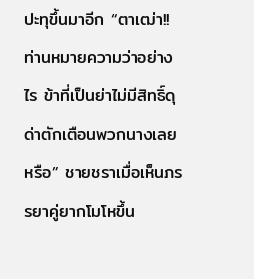ปะทุขึ้นมาอีก “ตาเฒ่า!!ท่านหมายความว่าอย่างไร ข้าที่เป็นย่าไม่มีสิทธิ์ดุด่าตักเตือนพวกนางเลยหรือ” ชายชราเมื่อเห็นภรรยาคู่ยากโมโหขึ้น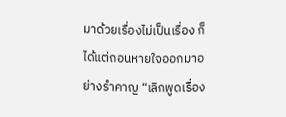มาด้วยเรื่องไม่เป็นเรื่อง ก็ได้แต่ถอนหายใจออกมาอย่างรำคาญ “เลิกพูดเรื่อง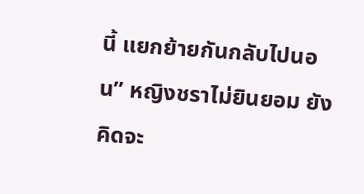นี้ แยกย้ายกันกลับไปนอน” หญิงชราไม่ยินยอม ยังคิดจะ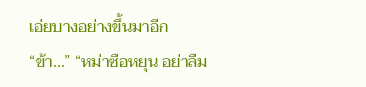เอ่ยบางอย่างขึ้นมาอีก “ข้า...” “หม่าซือหยุน อย่าลืม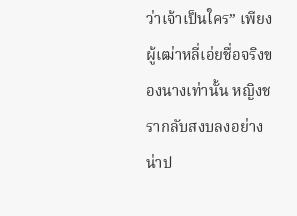ว่าเจ้าเป็นใคร” เพียงผู้เฒ่าหลี่เอ่ยชื่อจริงของนางเท่านั้น หญิงชรากลับสงบลงอย่างน่าป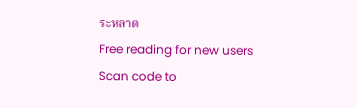ระหลาด
Free reading for new users
Scan code to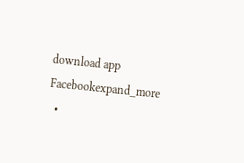download app
Facebookexpand_more
  •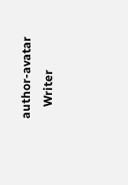author-avatar
    Writer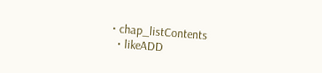• chap_listContents
  • likeADD